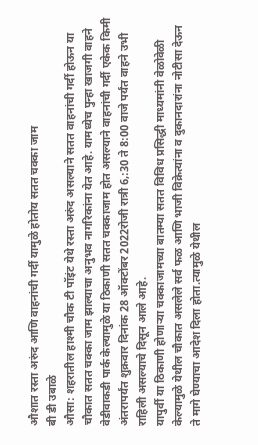औशात रस्ता अरुंद आणि वाहनांची गर्दी यामुळे होतोय सतत चक्का जाम
बी डी उबाळे
औसा: शहरातील हाश्मी चौक टी पॉइंट येथे रस्ता अरुंद असल्याने सतत वाहनांची गर्दी होऊन या चौकात सतत चक्का जाम झाल्याचा अनुभव नागरिकांना येत आहे. यामध्येच पुन्हा खाजगी वाहने वेडीवाकडी पार्क केल्यामुळे या ठिकाणी सतत चक्काजाम होत असल्याने वाहनांची गर्दी एकेक किमी अंतरापर्यंत शुक्रवार दिनांक 28 ऑक्टोंबर 2022रोजी रात्री 6,:30 ते 8:00 वाजे पर्यंत वाहने उभी राहिली असल्याचे दिसून आले आहे.
यापुर्वी या ठिकाणी होणाऱ्या चक्काजामच्या बातम्या सतत विविध प्रसिद्धी माध्यमांनी वेळोवेळी केल्यामुळे येथील चौकात असलेले सर्व फळ आणि भाजी विक्रेत्यांना व दुकानदारांना नोटीसा देऊन ते मागे घेण्याचा आदेश दिला होता.त्यामुळे येथील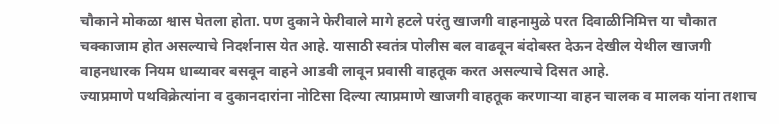चौकाने मोकळा श्वास घेतला होता. पण दुकाने फेरीवाले मागे हटले परंतु खाजगी वाहनामुळे परत दिवाळीनिमित्त या चौकात चक्काजाम होत असल्याचे निदर्शनास येत आहे. यासाठी स्वतंत्र पोलीस बल वाढवून बंदोबस्त देऊन देखील येथील खाजगी वाहनधारक नियम धाब्यावर बसवून वाहने आडवी लावून प्रवासी वाहतूक करत असल्याचे दिसत आहे.
ज्याप्रमाणे पथविक्रेत्यांना व दुकानदारांना नोटिसा दिल्या त्याप्रमाणे खाजगी वाहतूक करणाऱ्या वाहन चालक व मालक यांना तशाच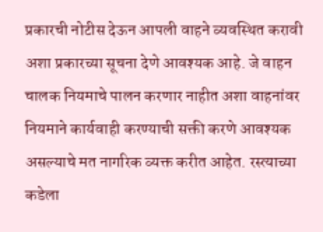प्रकारची नोटीस देऊन आपली वाहने व्यवस्थित करावी अशा प्रकारच्या सूचना देणे आवश्यक आहे. जे वाहन चालक नियमाचे पालन करणार नाहीत अशा वाहनांवर नियमाने कार्यवाही करण्याची सक्ती करणे आवश्यक असल्याचे मत नागरिक व्यक्त करीत आहेत. रस्त्याच्या कडेला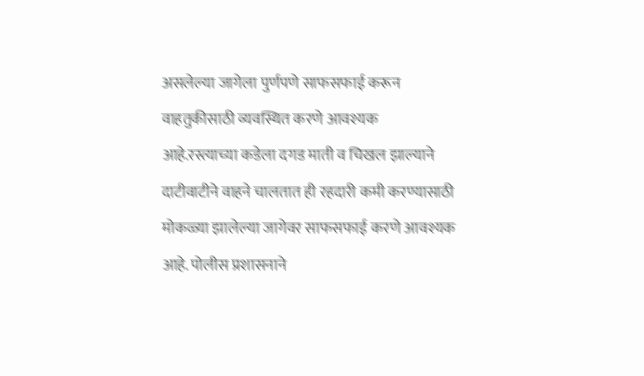असलेल्या जागेला पुर्णपणे साफसफाई करून वाहतुकीसाठी व्यवस्थित करणे आवश्यक आहे.रस्त्याच्या कडेला दगड माती व चिखल झाल्याने दाटीवाटीने वाहने चालतात ही रहदारी कमी करण्यासाठी मोकळ्या झालेल्या जागेवर साफसफाई करणे आवश्यक आहे. पोलीस प्रशासनाने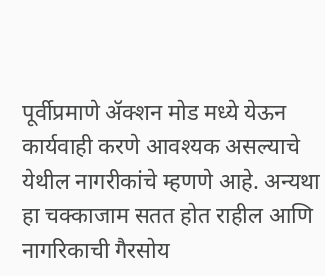पूर्वीप्रमाणे ॲक्शन मोड मध्ये येऊन कार्यवाही करणे आवश्यक असल्याचे येथील नागरीकांचे म्हणणे आहे. अन्यथा हा चक्काजाम सतत होत राहील आणि नागरिकाची गैरसोय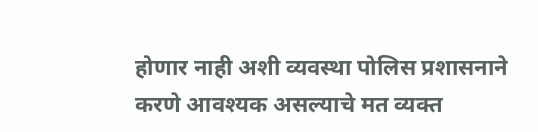होणार नाही अशी व्यवस्था पोलिस प्रशासनाने करणे आवश्यक असल्याचे मत व्यक्त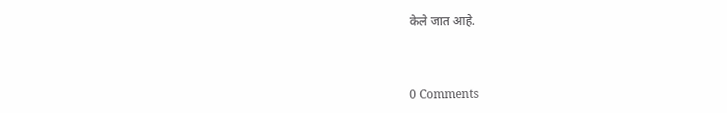केले जात आहे.



0 Comments